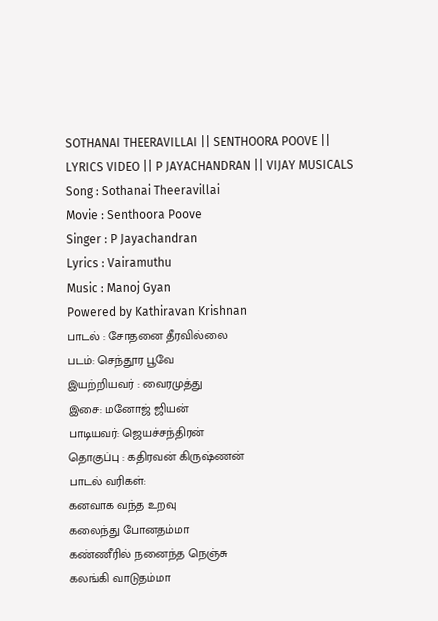SOTHANAI THEERAVILLAI || SENTHOORA POOVE || LYRICS VIDEO || P JAYACHANDRAN || VIJAY MUSICALS
Song : Sothanai Theeravillai
Movie : Senthoora Poove
Singer : P Jayachandran
Lyrics : Vairamuthu
Music : Manoj Gyan
Powered by Kathiravan Krishnan
பாடல் : சோதனை தீரவில்லை
படம்: செந்தூர பூவே
இயற்றியவர் : வைரமுத்து
இசை: மனோஜ் ஜியன்
பாடியவர்: ஜெயச்சந்திரன்
தொகுப்பு : கதிரவன் கிருஷ்ணன்
பாடல் வரிகள்:
கனவாக வந்த உறவு
கலைந்து போனதம்மா
கண்ணீரில் நனைந்த நெஞ்சு
கலங்கி வாடுதம்மா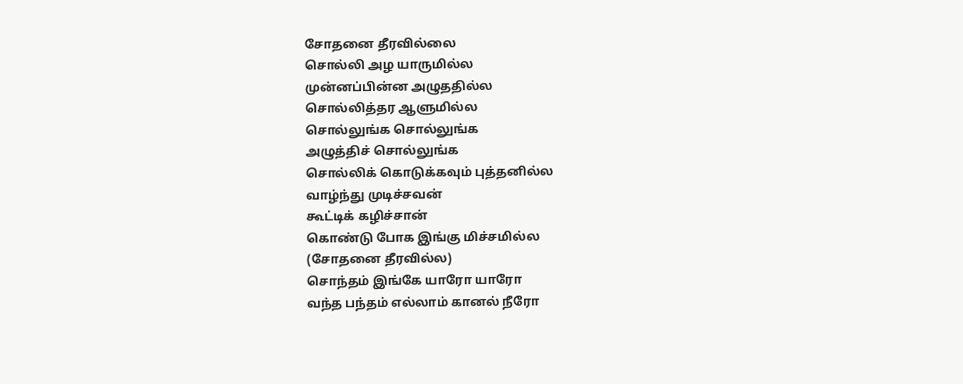சோதனை தீரவில்லை
சொல்லி அழ யாருமில்ல
முன்னப்பின்ன அழுததில்ல
சொல்லித்தர ஆளுமில்ல
சொல்லுங்க சொல்லுங்க
அழுத்திச் சொல்லுங்க
சொல்லிக் கொடுக்கவும் புத்தனில்ல
வாழ்ந்து முடிச்சவன்
கூட்டிக் கழிச்சான்
கொண்டு போக இங்கு மிச்சமில்ல
(சோதனை தீரவில்ல)
சொந்தம் இங்கே யாரோ யாரோ
வந்த பந்தம் எல்லாம் கானல் நீரோ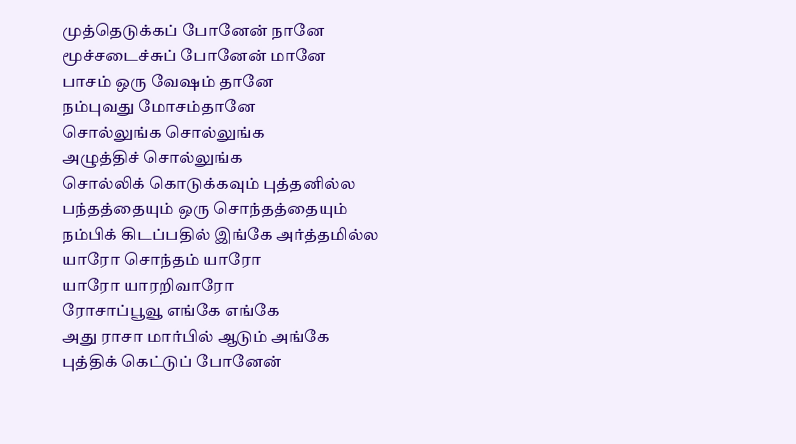முத்தெடுக்கப் போனேன் நானே
மூச்சடைச்சுப் போனேன் மானே
பாசம் ஒரு வேஷம் தானே
நம்புவது மோசம்தானே
சொல்லுங்க சொல்லுங்க
அழுத்திச் சொல்லுங்க
சொல்லிக் கொடுக்கவும் புத்தனில்ல
பந்தத்தையும் ஒரு சொந்தத்தையும்
நம்பிக் கிடப்பதில் இங்கே அர்த்தமில்ல
யாரோ சொந்தம் யாரோ
யாரோ யாரறிவாரோ
ரோசாப்பூவூ எங்கே எங்கே
அது ராசா மார்பில் ஆடும் அங்கே
புத்திக் கெட்டுப் போனேன்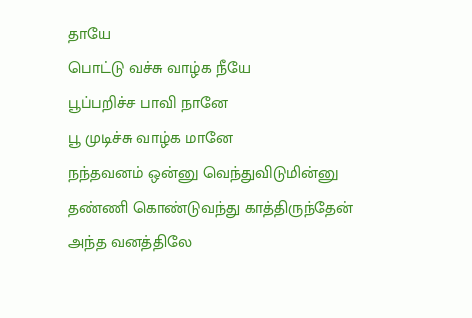தாயே
பொட்டு வச்சு வாழ்க நீயே
பூப்பறிச்ச பாவி நானே
பூ முடிச்சு வாழ்க மானே
நந்தவனம் ஒன்னு வெந்துவிடுமின்னு
தண்ணி கொண்டுவந்து காத்திருந்தேன்
அந்த வனத்திலே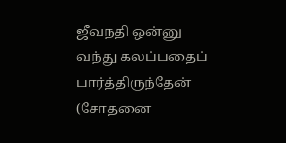ஜீவநதி ஒன்னு
வந்து கலப்பதைப் பார்த்திருந்தேன்
(சோதனை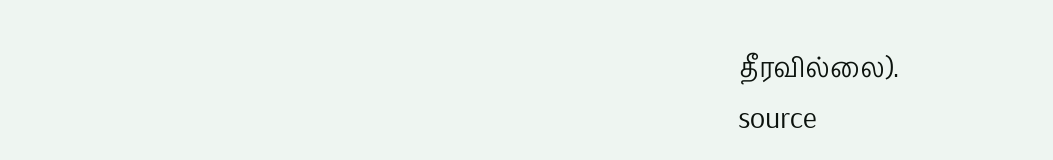தீரவில்லை).
source